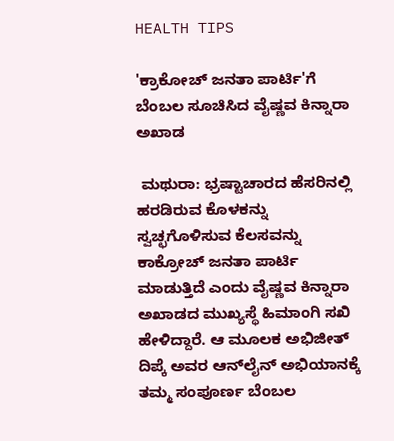HEALTH TIPS

'ಕ್ರಾಕೋಚ್‌ ಜನತಾ ಪಾರ್ಟಿ'ಗೆ ಬೆಂಬಲ ಸೂಚಿಸಿದ ವೈಷ್ಣವ ಕಿನ್ನಾರಾ ಅಖಾಡ

 ಮಥುರಾ: ಭ್ರಷ್ಟಾಚಾರದ ಹೆಸರಿನಲ್ಲಿ ಹರಡಿರುವ ಕೊಳಕನ್ನು ಸ್ವಚ್ಛಗೊಳಿಸುವ ಕೆಲಸವನ್ನು ಕಾಕ್ರೋಚ್ ಜನತಾ ಪಾರ್ಟಿ ಮಾಡುತ್ತಿದೆ ಎಂದು ವೈಷ್ಣವ ಕಿನ್ನಾರಾ ಅಖಾಡದ ಮುಖ್ಯಸ್ಥೆ ಹಿಮಾಂಗಿ ಸಖಿ ಹೇಳಿದ್ದಾರೆ. ಆ ಮೂಲಕ ಅಭಿಜೀತ್ ದಿಪ್ಕೆ ಅವರ ಆನ್‌ಲೈನ್‌ ಅಭಿಯಾನಕ್ಕೆ ತಮ್ಮ ಸಂಪೂರ್ಣ ಬೆಂಬಲ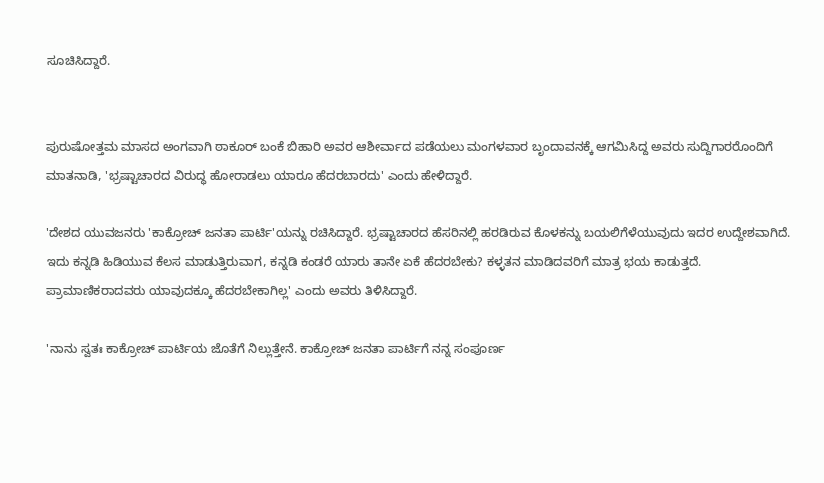ಸೂಚಿಸಿದ್ದಾರೆ.


ಪುರುಷೋತ್ತಮ ಮಾಸದ ಅಂಗವಾಗಿ ಠಾಕೂರ್ ಬಂಕೆ ಬಿಹಾರಿ ಅವರ ಆಶೀರ್ವಾದ ಪಡೆಯಲು ಮಂಗಳವಾರ ಬೃಂದಾವನಕ್ಕೆ ಆಗಮಿಸಿದ್ದ ಅವರು ಸುದ್ದಿಗಾರರೊಂದಿಗೆ ಮಾತನಾಡಿ, 'ಭ್ರಷ್ಟಾಚಾರದ ವಿರುದ್ಧ ಹೋರಾಡಲು ಯಾರೂ ಹೆದರಬಾರದು' ಎಂದು ಹೇಳಿದ್ದಾರೆ.

'ದೇಶದ ಯುವಜನರು 'ಕಾಕ್ರೋಚ್ ಜನತಾ ಪಾರ್ಟಿ'ಯನ್ನು ರಚಿಸಿದ್ದಾರೆ. ಭ್ರಷ್ಟಾಚಾರದ ಹೆಸರಿನಲ್ಲಿ ಹರಡಿರುವ ಕೊಳಕನ್ನು ಬಯಲಿಗೆಳೆಯುವುದು ಇದರ ಉದ್ದೇಶವಾಗಿದೆ. ಇದು ಕನ್ನಡಿ ಹಿಡಿಯುವ ಕೆಲಸ ಮಾಡುತ್ತಿರುವಾಗ, ಕನ್ನಡಿ ಕಂಡರೆ ಯಾರು ತಾನೇ ಏಕೆ ಹೆದರಬೇಕು? ಕಳ್ಳತನ ಮಾಡಿದವರಿಗೆ ಮಾತ್ರ ಭಯ ಕಾಡುತ್ತದೆ. ಪ್ರಾಮಾಣಿಕರಾದವರು ಯಾವುದಕ್ಕೂ ಹೆದರಬೇಕಾಗಿಲ್ಲ' ಎಂದು ಅವರು ತಿಳಿಸಿದ್ದಾರೆ.

'ನಾನು ಸ್ವತಃ ಕಾಕ್ರೋಚ್ ಪಾರ್ಟಿಯ ಜೊತೆಗೆ ನಿಲ್ಲುತ್ತೇನೆ. ಕಾಕ್ರೋಚ್ ಜನತಾ ಪಾರ್ಟಿಗೆ ನನ್ನ ಸಂಪೂರ್ಣ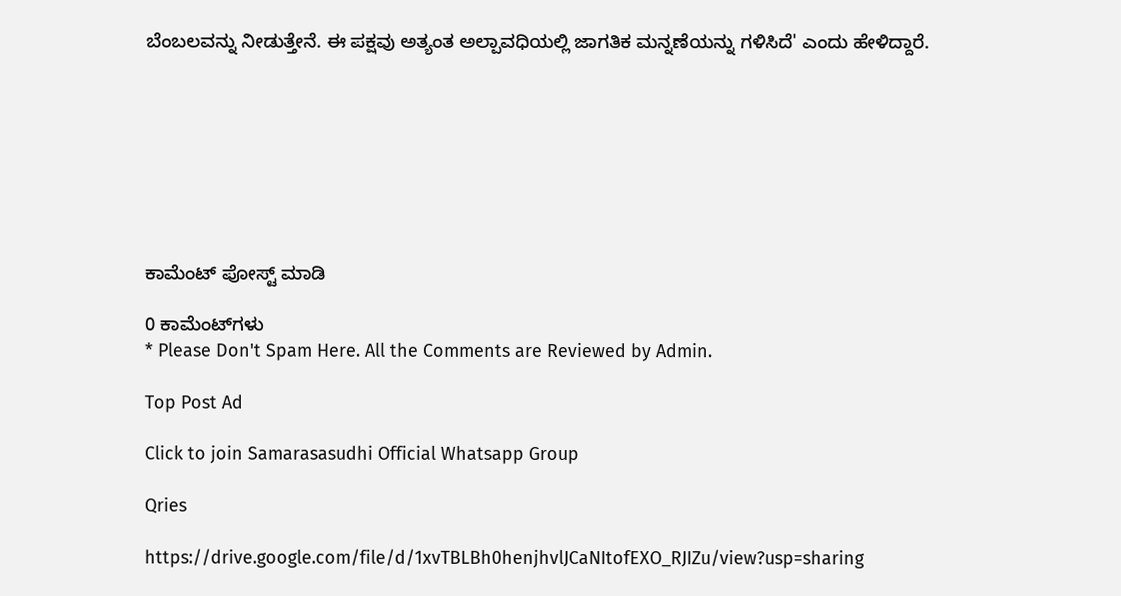ಬೆಂಬಲವನ್ನು ನೀಡುತ್ತೇನೆ. ಈ ಪಕ್ಷವು ಅತ್ಯಂತ ಅಲ್ಪಾವಧಿಯಲ್ಲಿ ಜಾಗತಿಕ ಮನ್ನಣೆಯನ್ನು ಗಳಿಸಿದೆ' ಎಂದು ಹೇಳಿದ್ದಾರೆ.








ಕಾಮೆಂಟ್‌‌ ಪೋಸ್ಟ್‌ ಮಾಡಿ

0 ಕಾಮೆಂಟ್‌ಗಳು
* Please Don't Spam Here. All the Comments are Reviewed by Admin.

Top Post Ad

Click to join Samarasasudhi Official Whatsapp Group

Qries

https://drive.google.com/file/d/1xvTBLBh0henjhvlJCaNItofEXO_RJIZu/view?usp=sharing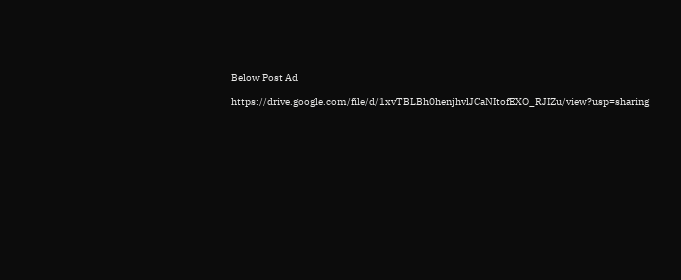Below Post Ad

https://drive.google.com/file/d/1xvTBLBh0henjhvlJCaNItofEXO_RJIZu/view?usp=sharing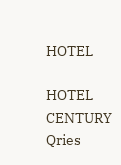HOTEL

HOTEL
CENTURY
Qries